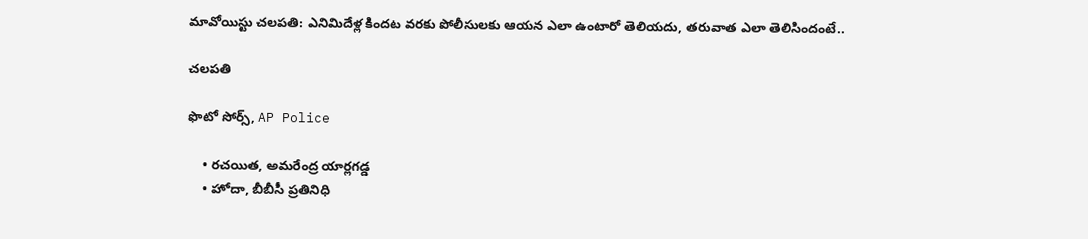మావోయిస్టు చలపతి: ఎనిమిదేళ్ల కిందట వరకు పోలీసులకు ఆయన ఎలా ఉంటారో తెలియదు, తరువాత ఎలా తెలిసిందంటే..

చలపతి

ఫొటో సోర్స్, AP Police

    • రచయిత, అమరేంద్ర యార్లగడ్డ
    • హోదా, బీబీసీ ప్రతినిధి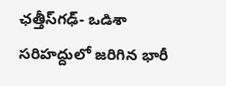ఛత్తీస్‌గఢ్- ఒడిశా సరిహద్దులో జరిగిన భారీ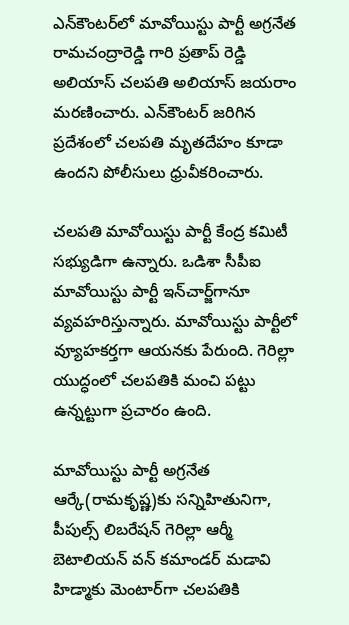ఎన్‌కౌంటర్‌లో మావోయిస్టు పార్టీ అగ్రనేత రామచంద్రారెడ్డి గారి ప్రతాప్ రెడ్డి అలియాస్ చలపతి అలియాస్ జయరాం మరణించారు. ఎన్‌కౌంటర్ జరిగిన ప్రదేశంలో చలపతి మృతదేహం కూడా ఉందని పోలీసులు ధ్రువీకరించారు.

చలపతి మావోయిస్టు పార్టీ కేంద్ర కమిటీ సభ్యుడిగా ఉన్నారు. ఒడిశా సీపీఐ మావోయిస్టు పార్టీ ఇన్‌చార్జ్‌గానూ వ్యవహరిస్తున్నారు. మావోయిస్టు పార్టీలో వ్యూహకర్తగా ఆయనకు పేరుంది. గెరిల్లా యుద్ధంలో చలపతికి మంచి పట్టు ఉన్నట్టుగా ప్రచారం ఉంది.

మావోయిస్టు పార్టీ అగ్రనేత ఆర్కే(రామకృష్ణ)కు సన్నిహితునిగా, పీపుల్స్ లిబరేషన్ గెరిల్లా ఆర్మీ బెటాలియన్ వన్ కమాండర్ మడావి హిడ్మాకు మెంటార్‌గా చలపతికి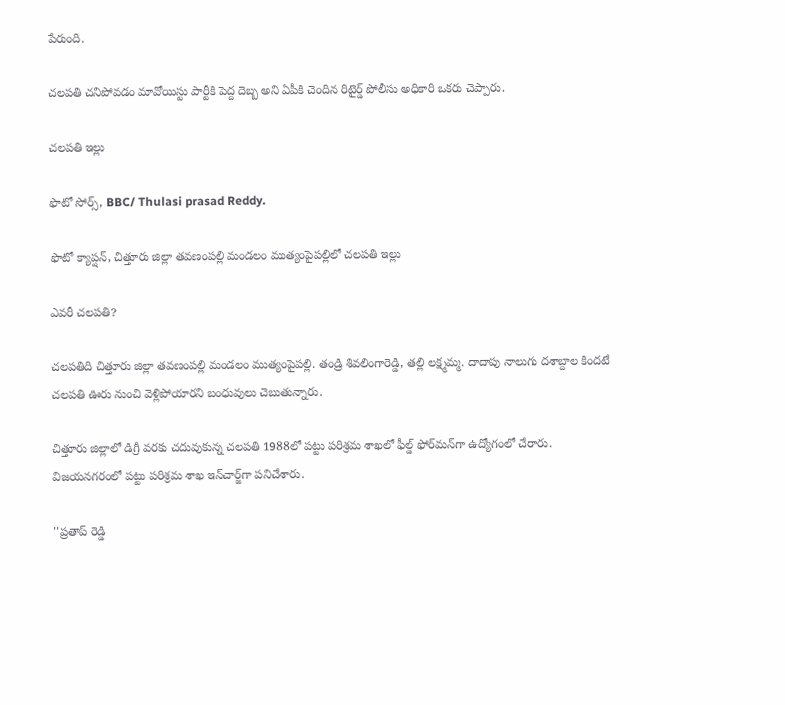పేరుంది.

చలపతి చనిపోవడం మావోయిస్టు పార్టీకి పెద్ద దెబ్బ అని ఏపీకి చెందిన రిటైర్డ్ పోలీసు అధికారి ఒకరు చెప్పారు.

చలపతి ఇల్లు

ఫొటో సోర్స్, BBC/ Thulasi prasad Reddy.

ఫొటో క్యాప్షన్, చిత్తూరు జిల్లా తవణంపల్లి మండలం ముత్యంపైపల్లి‌లో చలపతి ఇల్లు

ఎవరీ చలపతి?

చలపతిది చిత్తూరు జిల్లా తవణంపల్లి మండలం ముత్యంపైపల్లి. తండ్రి శివలింగారెడ్డి, తల్లి లక్ష్మమ్మ. దాదాపు నాలుగు దశాబ్దాల కిందటే చలపతి ఊరు నుంచి వెళ్లిపోయారని బంధువులు చెబుతున్నారు.

చిత్తూరు జిల్లాలో డిగ్రీ వరకు చదువుకున్న చలపతి 1988లో పట్టు పరిశ్రమ శాఖలో ఫీల్డ్ ఫోర్‌మన్‌గా ఉద్యోగంలో చేరారు. విజయనగరంలో పట్టు పరిశ్రమ శాఖ ఇన్‌చార్జ్‌గా పనిచేశారు.

''ప్రతాప్ రెడ్డి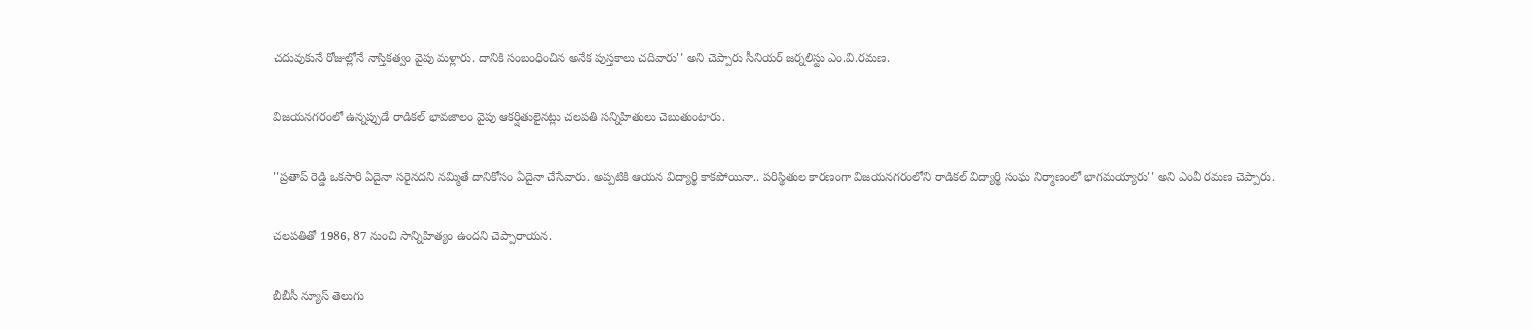చదువుకునే రోజుల్లోనే నాస్తికత్వం వైపు మళ్లారు. దానికి సంబంధించిన అనేక పుస్తకాలు చదివారు'' అని చెప్పారు సీనియర్ జర్నలిస్టు ఎం.వి.రమణ.

విజయనగరంలో ఉన్నప్పుడే రాడికల్ భావజాలం వైపు ఆకర్షితులైనట్లు చలపతి సన్నిహితులు చెబుతుంటారు.

''ప్రతాప్ రెడ్డి ఒకసారి ఏదైనా సరైనదని నమ్మితే దానికోసం ఏదైనా చేసేవారు. అప్పటికి ఆయన విద్యార్థి కాకపోయినా.. పరిస్థితుల కారణంగా విజయనగరంలోని రాడికల్ విద్యార్థి సంఘ నిర్మాణంలో భాగమయ్యారు'' అని ఎంవీ రమణ చెప్పారు.

చలపతితో 1986, 87 నుంచి సాన్నిహిత్యం ఉందని చెప్పారాయన.

బీబీసీ న్యూస్ తెలుగు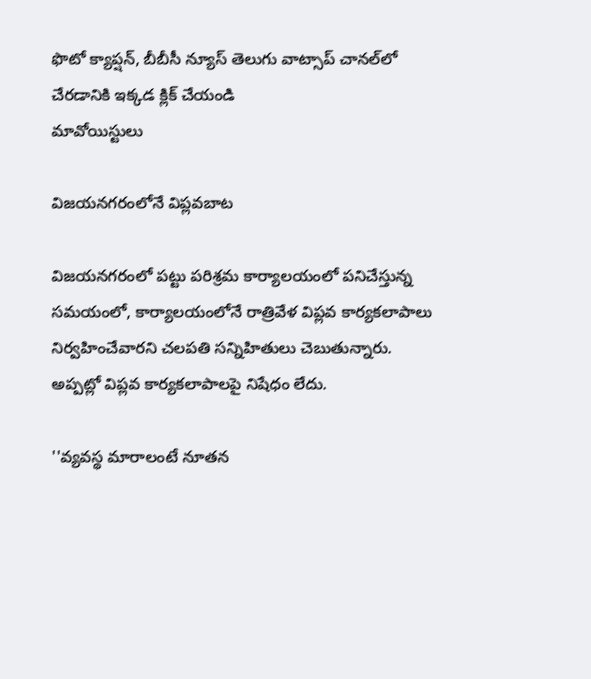ఫొటో క్యాప్షన్, బీబీసీ న్యూస్ తెలుగు వాట్సాప్ చానల్‌లో చేరడానికి ఇక్కడ క్లిక్ చేయండి
మావోయిస్టులు

విజయనగరంలోనే విప్లవబాట

విజయనగరంలో పట్టు పరిశ్రమ కార్యాలయంలో పనిచేస్తున్న సమయంలో, కార్యాలయంలోనే రాత్రివేళ విప్లవ కార్యకలాపాలు నిర్వహించేవారని చలపతి సన్నిహితులు చెబుతున్నారు. అప్పట్లో విప్లవ కార్యకలాపాలపై నిషేధం లేదు.

''వ్యవస్థ మారాలంటే నూతన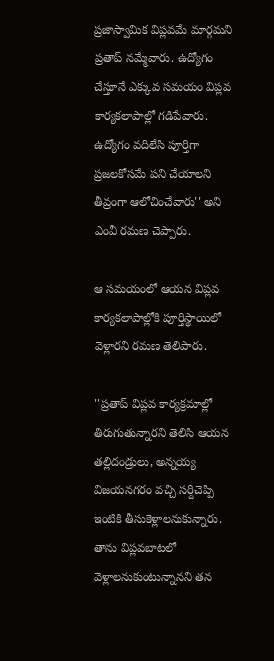ప్రజాస్వామిక విప్లవమే మార్గమని ప్రతాప్ నమ్మేవారు. ఉద్యోగం చేస్తూనే ఎక్కువ సమయం విప్లవ కార్యకలాపాల్లో గడిపేవారు. ఉద్యోగం వదిలేసి పూర్తిగా ప్రజలకోసమే పని చేయాలని తీవ్రంగా ఆలోచించేవారు'' అని ఎంవీ రమణ చెప్పారు.

ఆ సమయంలో ఆయన విప్లవ కార్యకలాపాల్లోకి పూర్తిస్థాయిలో వెళ్లారని రమణ తెలిపారు.

''ప్రతాప్ విప్లవ కార్యక్రమాల్లో తిరుగుతున్నారని తెలిసి ఆయన తల్లిదండ్రులు, అన్నయ్య విజయనగరం వచ్చి సర్దిచెప్పి ఇంటికి తీసుకెళ్లాలనుకున్నారు. తాను విప్లవబాటలో వెళ్లాలనుకుంటున్నానని తన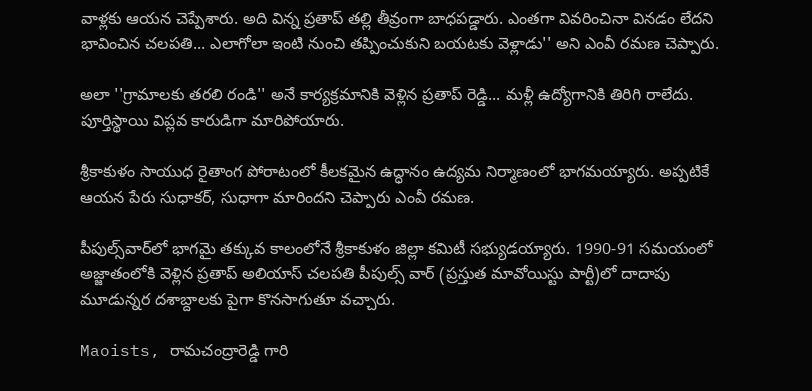వాళ్లకు ఆయన చెప్పేశారు. అది విన్న ప్రతాప్ తల్లి తీవ్రంగా బాధపడ్డారు. ఎంతగా వివరించినా వినడం లేదని భావించిన చలపతి... ఎలాగోలా ఇంటి నుంచి తప్పించుకుని బయటకు వెళ్లాడు'' అని ఎంవీ రమణ చెప్పారు.

అలా ''గ్రామాలకు తరలి రండి'' అనే కార్యక్రమానికి వెళ్లిన ప్రతాప్ రెడ్డి... మళ్లీ ఉద్యోగానికి తిరిగి రాలేదు. పూర్తిస్థాయి విప్లవ కారుడిగా మారిపోయారు.

శ్రీకాకుళం సాయుధ రైతాంగ పోరాటంలో కీలకమైన ఉద్ధానం ఉద్యమ నిర్మాణంలో భాగమయ్యారు. అప్పటికే ఆయన పేరు సుధాకర్, సుధాగా మారిందని చెప్పారు ఎంవీ రమణ.

పీపుల్స్‌వార్‌లో భాగమై తక్కువ కాలంలోనే శ్రీకాకుళం జిల్లా కమిటీ సభ్యుడయ్యారు. 1990-91 సమయంలో అజ్జాతంలోకి వెళ్లిన ప్రతాప్ అలియాస్ చలపతి పీపుల్స్ వార్ (ప్రస్తుత మావోయిస్టు పార్టీ)లో దాదాపు మూడున్నర దశాబ్దాలకు పైగా కొనసాగుతూ వచ్చారు.

Maoists, రామచంద్రారెడ్డి గారి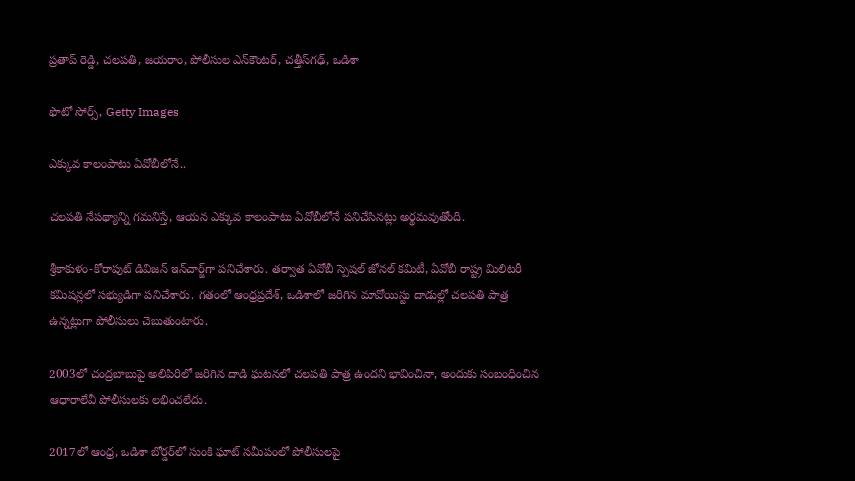ప్రతాప్ రెడ్డి, చలపతి, జయరాం, పోలీసుల ఎన్‌కౌంటర్, చత్తీస్‌గఢ్, ఒడిశా

ఫొటో సోర్స్, Getty Images

ఎక్కువ కాలంపాటు ఏవోబీలోనే..

చలపతి నేపథ్యాన్ని గమనిస్తే, ఆయన ఎక్కువ కాలంపాటు ఏవోబీలోనే పనిచేసినట్లు అర్థమవుతోంది.

శ్రీకాకుళం-కోరాపుట్ డివిజన్ ఇన్‌చార్జ్‌గా పనిచేశారు. తర్వాత ఏవోబీ స్పెషల్ జోనల్ కమిటీ, ఏవోబీ రాష్ట్ర మిలిటరీ కమిషన్లలో సభ్యుడిగా పనిచేశారు. గతంలో ఆంధ్రప్రదేశ్, ఒడిశాలో జరిగిన మావోయిస్టు దాడుల్లో చలపతి పాత్ర ఉన్నట్లుగా పోలీసులు చెబుతుంటారు.

2003లో చంద్రబాబుపై అలిపిరిలో జరిగిన దాడి ఘటనలో చలపతి పాత్ర ఉందని భావించినా, అందుకు సంబంధించిన ఆధారాలేవీ పోలీసులకు లభించలేదు.

2017లో ఆంధ్ర, ఒడిశా బోర్డర్‌లో సుంకి ఘాట్ సమీపంలో పోలీసులపై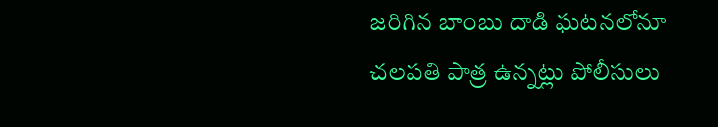జరిగిన బాంబు దాడి ఘటనలోనూ చలపతి పాత్ర ఉన్నట్లు పోలీసులు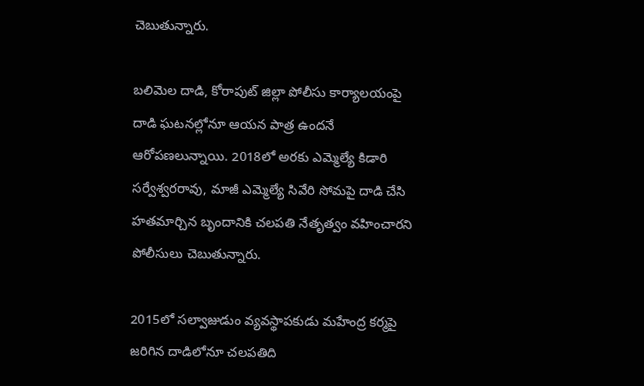చెబుతున్నారు.

బలిమెల దాడి, కోరాపుట్ జిల్లా పోలీసు కార్యాలయంపై దాడి ఘటనల్లోనూ ఆయన పాత్ర ఉందనే ఆరోపణలున్నాయి. 2018లో అరకు ఎమ్మెల్యే కిడారి సర్వేశ్వరరావు, మాజీ ఎమ్మెల్యే సివేరి సోమపై దాడి చేసి హతమార్చిన బృందానికి చలపతి నేతృత్వం వహించారని పోలీసులు చెబుతున్నారు.

2015లో సల్వాజుడుం వ్యవస్థాపకుడు మహేంద్ర కర్మపై జరిగిన దాడిలోనూ చలపతిది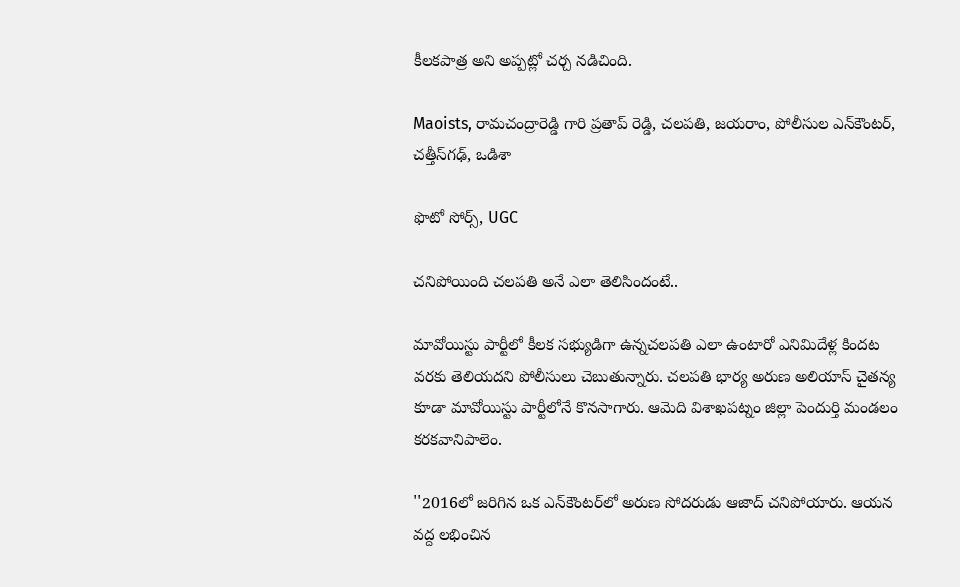కీలకపాత్ర అని అప్పట్లో చర్చ నడిచింది.

Maoists, రామచంద్రారెడ్డి గారి ప్రతాప్ రెడ్డి, చలపతి, జయరాం, పోలీసుల ఎన్‌కౌంటర్, చత్తీస్‌గఢ్, ఒడిశా

ఫొటో సోర్స్, UGC

చనిపోయింది చలపతి అనే ఎలా తెలిసిందంటే..

మావోయిస్టు పార్టీలో కీలక సభ్యుడిగా ఉన్నచలపతి ఎలా ఉంటారో ఎనిమిదేళ్ల కిందట వరకు తెలియదని పోలీసులు చెబుతున్నారు. చలపతి భార్య అరుణ అలియాస్ చైతన్య కూడా మావోయిస్టు పార్టీలోనే కొనసాగారు. ఆమెది విశాఖపట్నం జిల్లా పెందుర్తి మండలం కరకవానిపాలెం.

''2016లో జరిగిన ఒక ఎన్‌కౌంటర్‌లో అరుణ సోదరుడు ఆజాద్ చనిపోయారు. ఆయన వద్ద లభించిన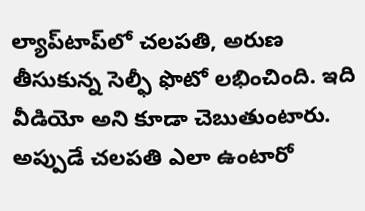ల్యాప్‌టాప్‌లో చలపతి, అరుణ తీసుకున్న సెల్ఫీ ఫొటో లభించింది. ఇది వీడియో అని కూడా చెబుతుంటారు. అప్పుడే చలపతి ఎలా ఉంటారో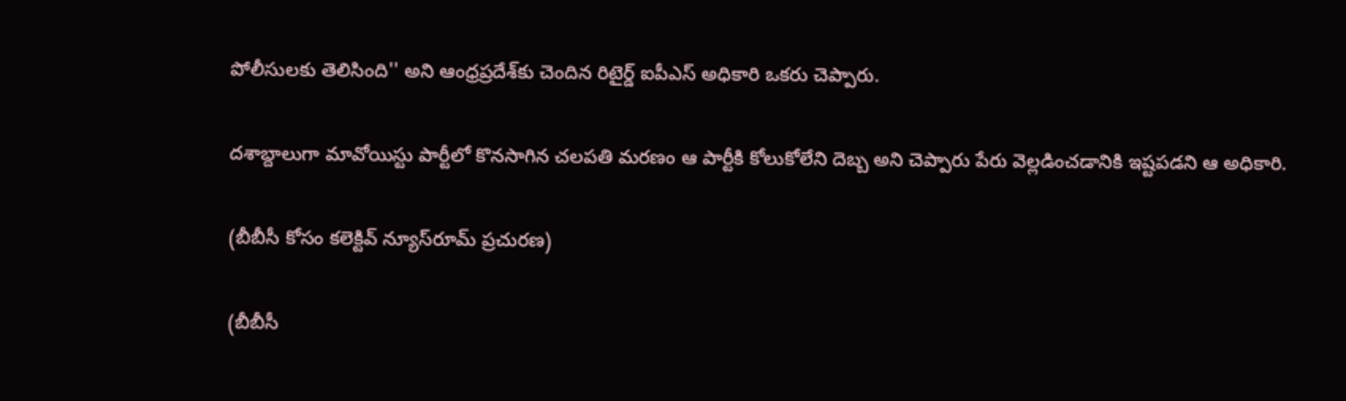పోలీసులకు తెలిసింది'' అని ఆంధ్రప్రదేశ్‌కు చెందిన రిటైర్డ్ ఐపీఎస్ అధికారి ఒకరు చెప్పారు.

దశాబ్దాలుగా మావోయిస్టు పార్టీలో కొనసాగిన చలపతి మరణం ఆ పార్టీకి కోలుకోలేని దెబ్బ అని చెప్పారు పేరు వెల్లడించడానికి ఇష్టపడని ఆ అధికారి.

(బీబీసీ కోసం కలెక్టివ్ న్యూస్‌రూమ్ ప్రచురణ)

(బీబీసీ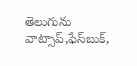తెలుగును వాట్సాప్‌,ఫేస్‌బుక్,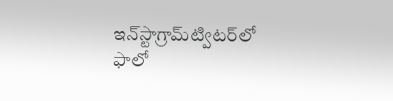ఇన్‌స్టాగ్రామ్‌ట్విటర్‌లో ఫాలో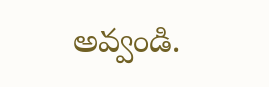అవ్వండి.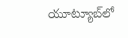యూట్యూబ్‌లో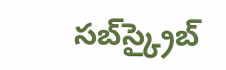సబ్‌స్క్రైబ్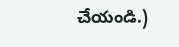చేయండి.)